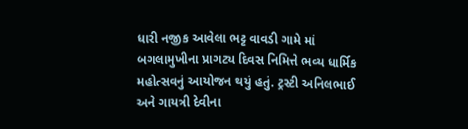ધારી નજીક આવેલા ભટ્ટ વાવડી ગામે માં બગલામુખીના પ્રાગટ્ય દિવસ નિમિત્તે ભવ્ય ધાર્મિક મહોત્સવનું આયોજન થયું હતું. ટ્રસ્ટી અનિલભાઈ અને ગાયત્રી દેવીના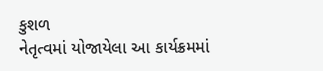કુશળ
નેતૃત્વમાં યોજાયેલા આ કાર્યક્રમમાં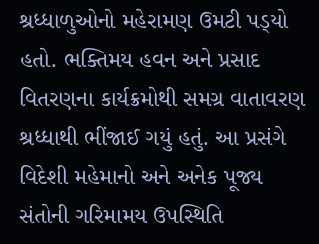શ્રધ્ધાળુઓનો મહેરામણ ઉમટી પડ્‌યો હતો. ભક્તિમય હવન અને પ્રસાદ વિતરણના કાર્યક્રમોથી સમગ્ર વાતાવરણ શ્રધ્ધાથી ભીંજાઈ ગયું હતું. આ પ્રસંગે વિદેશી મહેમાનો અને અનેક પૂજ્ય સંતોની ગરિમામય ઉપસ્થિતિ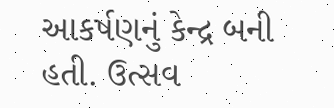આકર્ષણનું કેન્દ્ર બની હતી. ઉત્સવ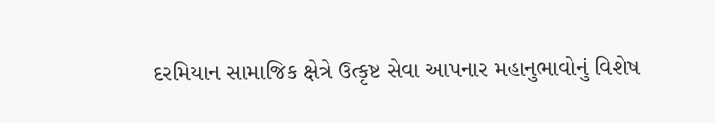દરમિયાન સામાજિક ક્ષેત્રે ઉત્કૃષ્ટ સેવા આપનાર મહાનુભાવોનું વિશેષ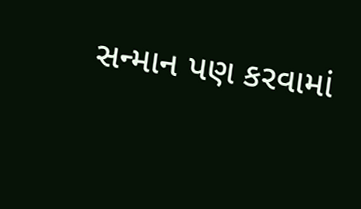સન્માન પણ કરવામાં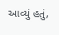આવ્યું હતું,